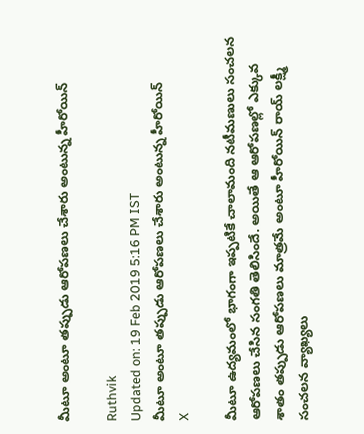మీటూ అంటూ తప్పుడు ఆరోపణలు చేశారు అంటున్న హీరోయిన్

Ruthvik
Updated on: 19 Feb 2019 5:16 PM IST
మీటూ అంటూ తప్పుడు ఆరోపణలు చేశారు అంటున్న హీరోయిన్
X

మీటూ ఉద్యమంలో భాగంగా ఇప్పటికే చాలామంది నటీమణులు సంచలన ఆరోపణలు చేసిన సంగతి తెలిసిందే. అయితే ఆ ఆరోపణల్లో ఎక్కువ శాతం తప్పుడు ఆరోపణలు మాత్రమే అంటూ హీరోయిన్ రాయ్ లక్ష్మీ సంచలన వ్యాఖ్యలు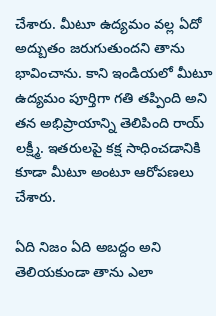చేశారు. మీటూ ఉద్యమం వల్ల ఏదో అద్బుతం జరుగుతుందని తాను భావించాను. కాని ఇండియలో మీటూ ఉద్యమం పూర్తిగా గతి తప్పింది అని తన అభిప్రాయాన్ని తెలిపింది రాయ్ లక్ష్మీ. ఇతరులపై కక్ష సాధించడానికి కూడా మీటూ అంటూ ఆరోపణలు చేశారు.

ఏది నిజం ఏది అబద్దం అని తెలియకుండా తాను ఎలా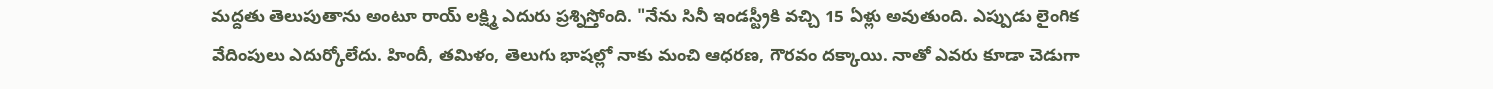మద్దతు తెలుపుతాను అంటూ రాయ్ లక్ష్మి ఎదురు ప్రశ్నిస్తోంది. "నేను సినీ ఇండస్ట్రీకి వచ్చి 15 ఏళ్లు అవుతుంది. ఎప్పుడు లైంగిక వేదింపులు ఎదుర్కోలేదు. హిందీ, తమిళం, తెలుగు భాషల్లో నాకు మంచి ఆధరణ, గౌరవం దక్కాయి. నాతో ఎవరు కూడా చెడుగా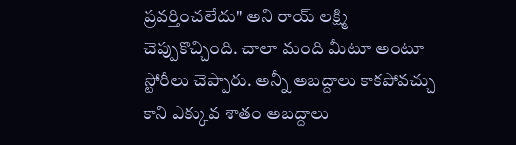ప్రవర్తించలేదు" అని రాయ్ లక్ష్మి చెప్పుకొచ్చింది. చాలా మంది మీటూ అంటూ స్టోరీలు చెప్పారు. అన్నీ అబద్దాలు కాకపోవచ్చు కాని ఎక్కువ శాతం అబద్దాలు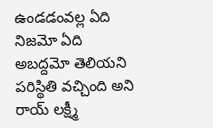ఉండడంవల్ల ఏది నిజమో ఏది అబద్దమో తెలియని పరిస్థితి వచ్చింది అని రాయ్ లక్ష్మీ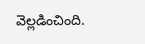వెల్లడించింది.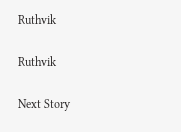Ruthvik

Ruthvik

Next Story